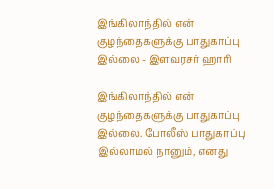இங்கிலாந்தில் என் குழந்தைகளுக்கு பாதுகாப்பு இல்லை - இளவரசர் ஹாரி

இங்கிலாந்தில் என் குழந்தைகளுக்கு பாதுகாப்பு இல்லை. போலீஸ் பாதுகாப்பு இல்லாமல் நானும், எனது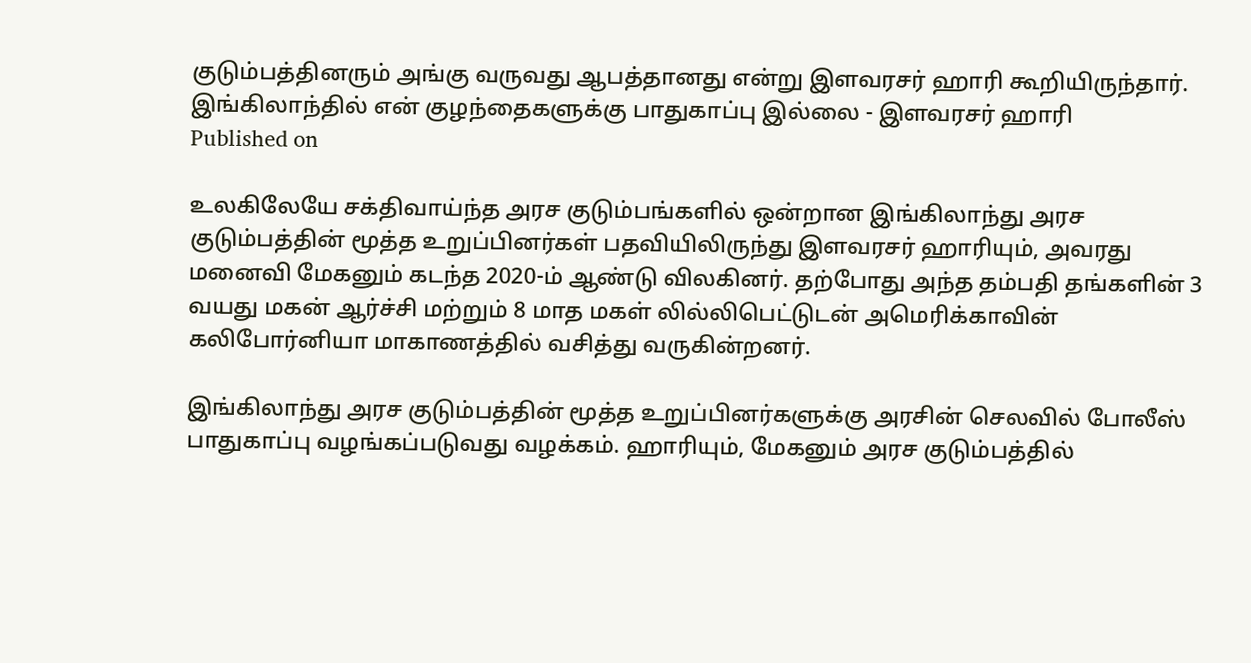குடும்பத்தினரும் அங்கு வருவது ஆபத்தானது என்று இளவரசர் ஹாரி கூறியிருந்தார்.
இங்கிலாந்தில் என் குழந்தைகளுக்கு பாதுகாப்பு இல்லை - இளவரசர் ஹாரி
Published on

உலகிலேயே சக்திவாய்ந்த அரச குடும்பங்களில் ஒன்றான இங்கிலாந்து அரச குடும்பத்தின் மூத்த உறுப்பினர்கள் பதவியிலிருந்து இளவரசர் ஹாரியும், அவரது மனைவி மேகனும் கடந்த 2020-ம் ஆண்டு விலகினர். தற்போது அந்த தம்பதி தங்களின் 3 வயது மகன் ஆர்ச்சி மற்றும் 8 மாத மகள் லில்லிபெட்டுடன் அமெரிக்காவின் கலிபோர்னியா மாகாணத்தில் வசித்து வருகின்றனர்.

இங்கிலாந்து அரச குடும்பத்தின் மூத்த உறுப்பினர்களுக்கு அரசின் செலவில் போலீஸ் பாதுகாப்பு வழங்கப்படுவது வழக்கம். ஹாரியும், மேகனும் அரச குடும்பத்தில்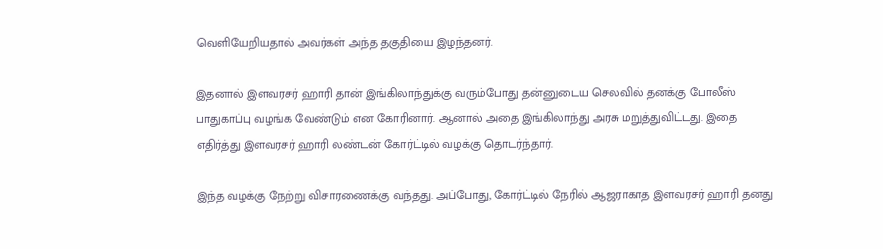வெளியேறியதால் அவர்கள் அந்த தகுதியை இழந்தனர்.

இதனால் இளவரசர் ஹாரி தான் இங்கிலாந்துக்கு வரும்போது தன்னுடைய செலவில் தனக்கு போலீஸ் பாதுகாப்பு வழங்க வேண்டும் என கோரினார். ஆனால் அதை இங்கிலாந்து அரசு மறுத்துவிட்டது. இதை எதிர்த்து இளவரசர் ஹாரி லண்டன் கோர்ட்டில் வழக்கு தொடர்ந்தார்.

இந்த வழக்கு நேற்று விசாரணைக்கு வந்தது. அப்போது, கோர்ட்டில் நேரில் ஆஜராகாத இளவரசர் ஹாரி தனது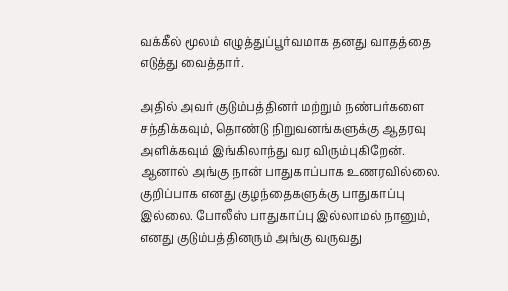வக்கீல் மூலம் எழுத்துப்பூர்வமாக தனது வாதத்தை எடுத்து வைத்தார்.

அதில் அவர் குடும்பத்தினர் மற்றும் நண்பர்களை சந்திக்கவும், தொண்டு நிறுவனங்களுக்கு ஆதரவு அளிக்கவும் இங்கிலாந்து வர விரும்புகிறேன். ஆனால் அங்கு நான் பாதுகாப்பாக உணரவில்லை. குறிப்பாக எனது குழந்தைகளுக்கு பாதுகாப்பு இல்லை. போலீஸ் பாதுகாப்பு இல்லாமல் நானும், எனது குடும்பத்தினரும் அங்கு வருவது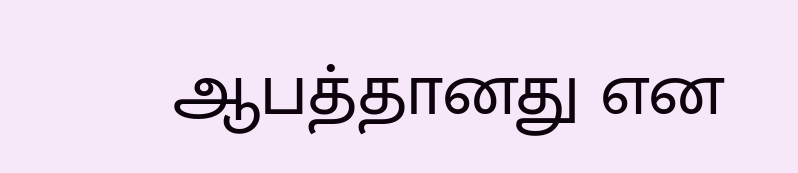ஆபத்தானது என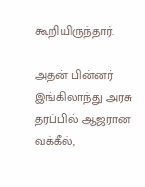கூறியிருந்தார்.

அதன் பின்னர் இங்கிலாந்து அரசு தரப்பில் ஆஜரான வக்கீல்,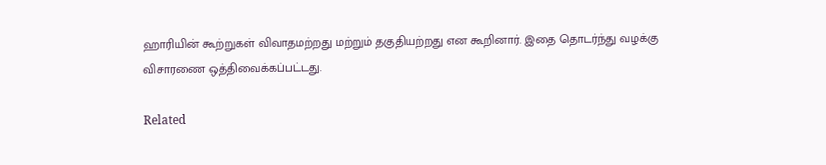ஹாரியின் கூற்றுகள் விவாதமற்றது மற்றும் தகுதியற்றது என கூறினார். இதை தொடர்ந்து வழக்கு விசாரணை ஒத்திவைக்கப்பட்டது.

Related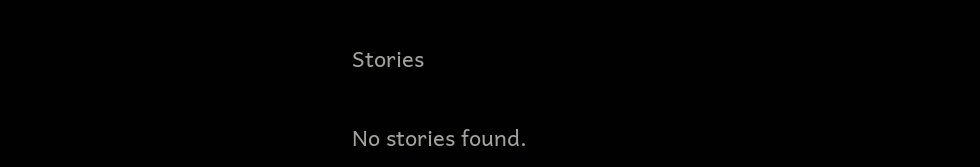Stories

No stories found.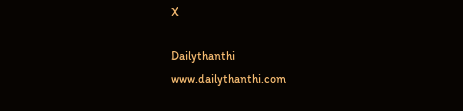X

Dailythanthi
www.dailythanthi.com